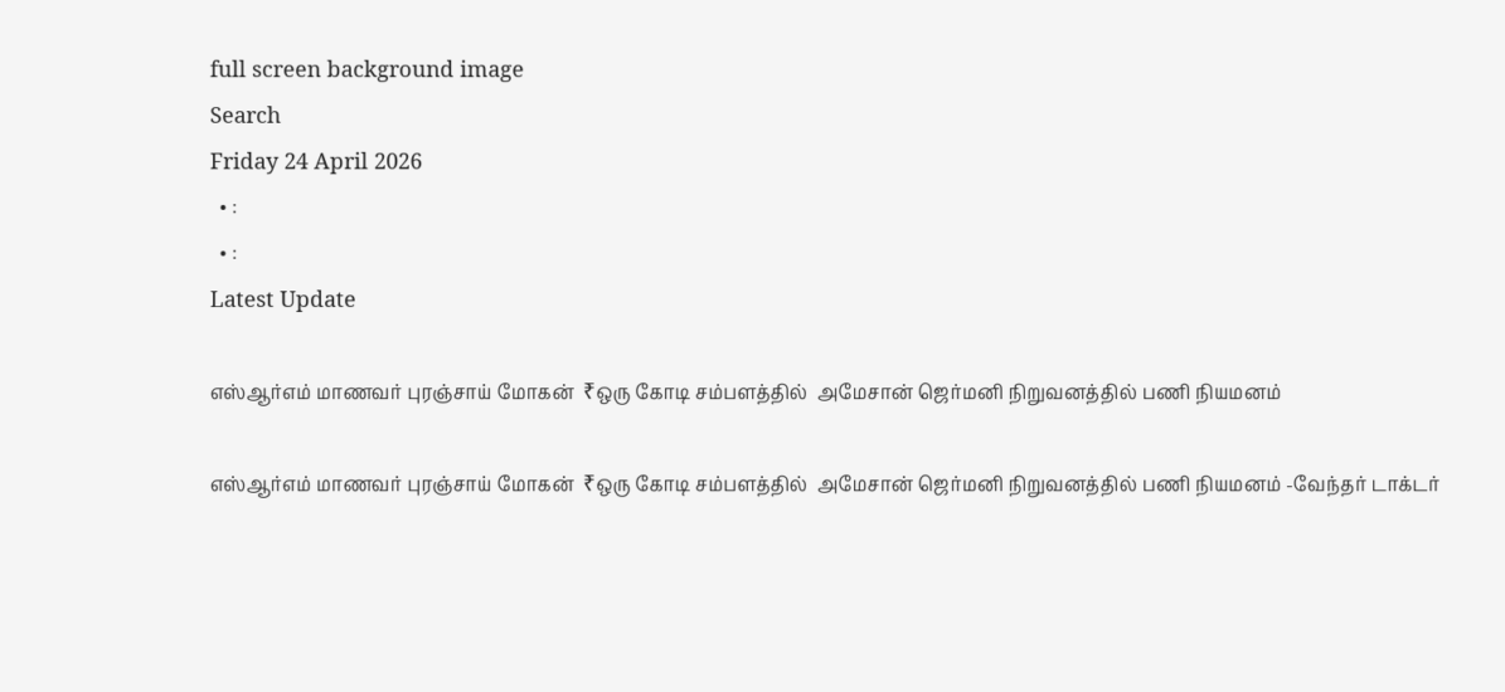full screen background image
Search
Friday 24 April 2026
  • :
  • :
Latest Update

எஸ்ஆர்எம் மாணவர் புரஞ்சாய் மோகன்  ₹ஒரு கோடி சம்பளத்தில்  அமேசான் ஜெர்மனி நிறுவனத்தில் பணி நியமனம்

எஸ்ஆர்எம் மாணவர் புரஞ்சாய் மோகன்  ₹ஒரு கோடி சம்பளத்தில்  அமேசான் ஜெர்மனி நிறுவனத்தில் பணி நியமனம் -வேந்தர் டாக்டர்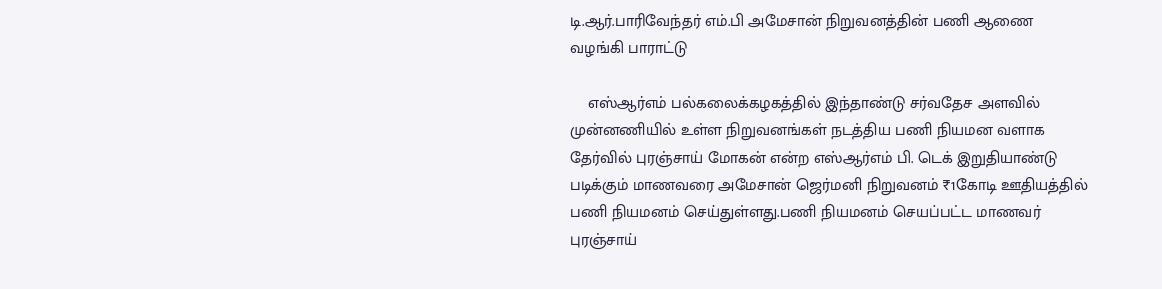டி.ஆர்.பாரிவேந்தர் எம்.பி அமேசான் நிறுவனத்தின் பணி ஆணை வழங்கி பாராட்டு

    எஸ்ஆர்எம் பல்கலைக்கழகத்தில் இந்தாண்டு சர்வதேச அளவில் முன்னணியில் உள்ள நிறுவனங்கள் நடத்திய பணி நியமன வளாக தேர்வில் புரஞ்சாய் மோகன் என்ற எஸ்ஆர்எம் பி. டெக் இறுதியாண்டு படிக்கும் மாணவரை அமேசான் ஜெர்மனி நிறுவனம் ₹1கோடி ஊதியத்தில் பணி நியமனம் செய்துள்ளது.பணி நியமனம் செயப்பட்ட மாணவர் புரஞ்சாய்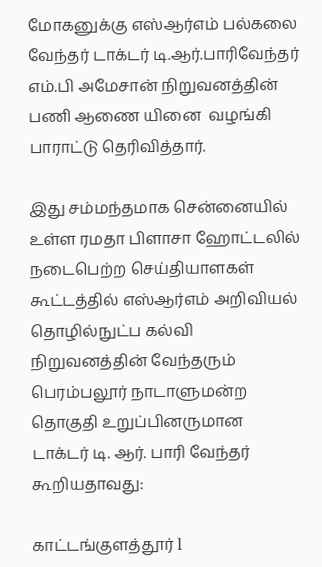மோகனுக்கு எஸ்ஆர்எம் பல்கலை வேந்தர் டாக்டர் டி.ஆர்.பாரிவேந்தர் எம்.பி அமேசான் நிறுவனத்தின் பணி ஆணை யினை  வழங்கி பாராட்டு தெரிவித்தார்.

இது சம்மந்தமாக சென்னையில் உள்ள ரமதா பிளாசா ஹோட்டலில் நடைபெற்ற செய்தியாளகள் கூட்டத்தில் எஸ்ஆர்எம் அறிவியல் தொழில்நுட்ப கல்வி நிறுவனத்தின் வேந்தரும் பெரம்பலூர் நாடாளுமன்ற தொகுதி உறுப்பினருமான டாக்டர் டி. ஆர். பாரி வேந்தர் கூறியதாவது:

காட்டங்குளத்தூர் l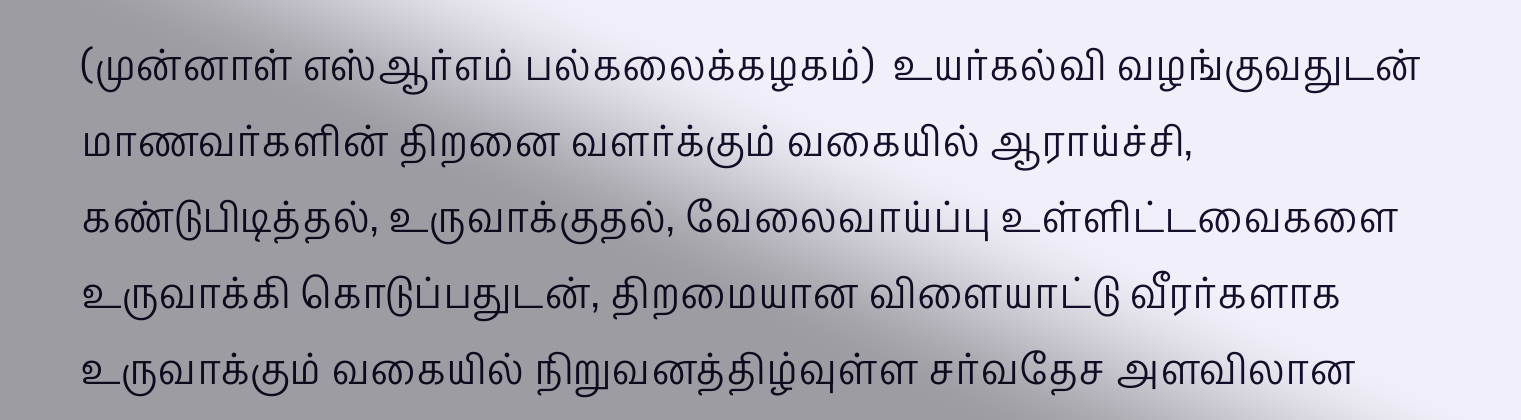(முன்னாள் எஸ்ஆர்எம் பல்கலைக்கழகம்)  உயர்கல்வி வழங்குவதுடன் மாணவர்களின் திறனை வளர்க்கும் வகையில் ஆராய்ச்சி, கண்டுபிடித்தல், உருவாக்குதல், வேலைவாய்ப்பு உள்ளிட்டவைகளை உருவாக்கி கொடுப்பதுடன், திறமையான விளையாட்டு வீரர்களாக உருவாக்கும் வகையில் நிறுவனத்திழ்வுள்ள சர்வதேச அளவிலான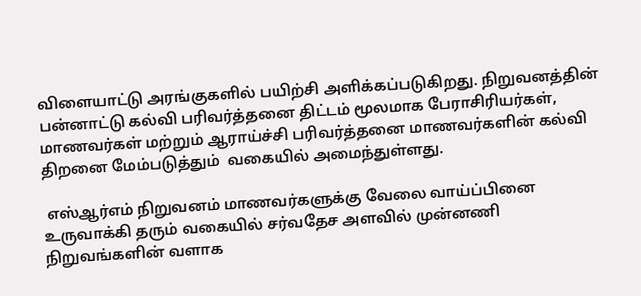விளையாட்டு அரங்குகளில் பயிற்சி அளிக்கப்படுகிறது. நிறுவனத்தின் பன்னாட்டு கல்வி பரிவர்த்தனை திட்டம் மூலமாக பேராசிரியர்கள், மாணவர்கள் மற்றும் ஆராய்ச்சி பரிவர்த்தனை மாணவர்களின் கல்வி திறனை மேம்படுத்தும்  வகையில் அமைந்துள்ளது.

 எஸ்ஆர்எம் நிறுவனம் மாணவர்களுக்கு வேலை வாய்ப்பினை உருவாக்கி தரும் வகையில் சர்வதேச அளவில் முன்னணி நிறுவங்களின் வளாக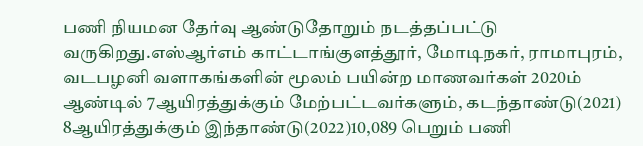பணி நியமன தேர்வு ஆண்டுதோறும் நடத்தப்பட்டு வருகிறது.எஸ்ஆர்எம் காட்டாங்குளத்தூர், மோடிநகர், ராமாபுரம், வடபழனி வளாகங்களின் மூலம் பயின்ற மாணவர்கள் 2020ம் ஆண்டில் 7ஆயிரத்துக்கும் மேற்பட்டவர்களும், கடந்தாண்டு(2021) 8ஆயிரத்துக்கும் இந்தாண்டு(2022)10,089 பெறும் பணி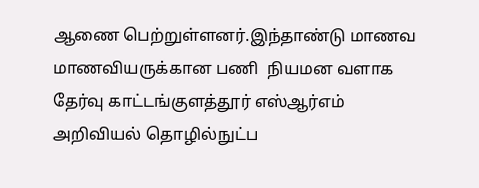ஆணை பெற்றுள்ளனர்.இந்தாண்டு மாணவ மாணவியருக்கான பணி  நியமன வளாக தேர்வு காட்டங்குளத்தூர் எஸ்ஆர்எம் அறிவியல் தொழில்நுட்ப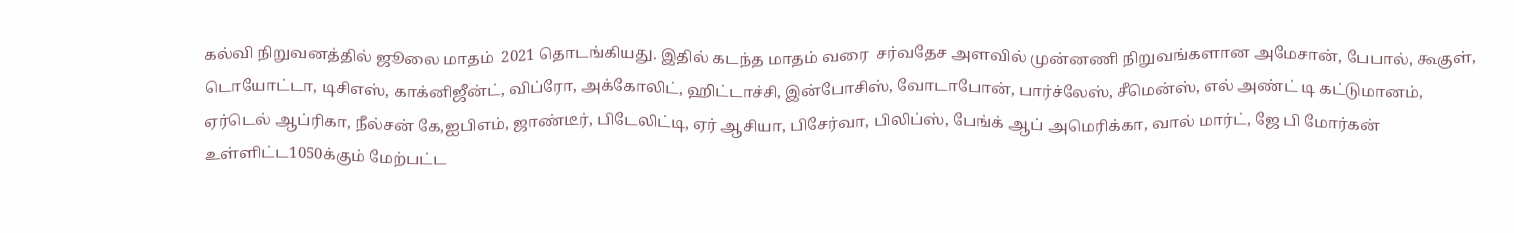கல்வி நிறுவனத்தில் ஜூலை மாதம்  2021 தொடங்கியது. இதில் கடந்த மாதம் வரை  சர்வதேச அளவில் முன்னணி நிறுவங்களான அமேசான், பேபால், கூகுள், டொயோட்டா, டிசிஎஸ், காக்னிஜீன்ட், விப்ரோ, அக்கோலிட், ஹிட்டாச்சி, இன்போசிஸ், வோடாபோன், பார்ச்லேஸ், சீமென்ஸ், எல் அண்ட் டி கட்டுமானம், ஏர்டெல் ஆப்ரிகா, நீல்சன் கே,ஐபிஎம், ஜாண்டீர், பிடேலிட்டி, ஏர் ஆசியா, பிசேர்வா, பிலிப்ஸ், பேங்க் ஆப் அமெரிக்கா, வால் மார்ட், ஜே பி மோர்கன் உள்ளிட்ட1050க்கும் மேற்பட்ட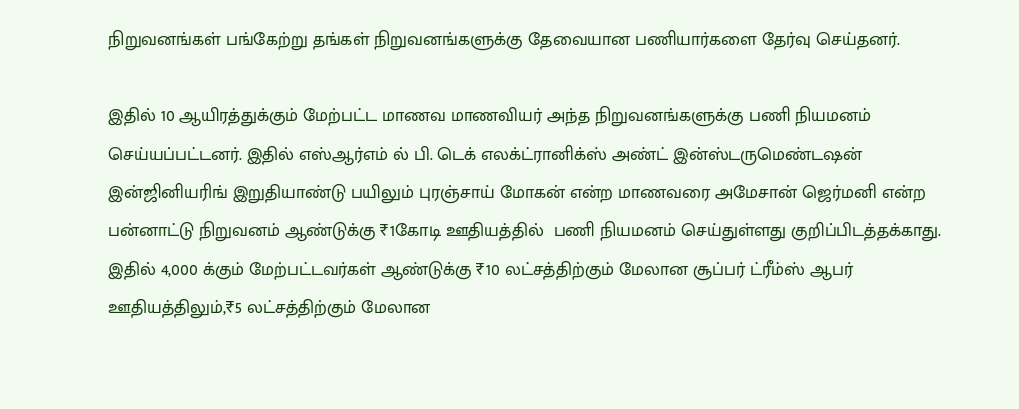நிறுவனங்கள் பங்கேற்று தங்கள் நிறுவனங்களுக்கு தேவையான பணியார்களை தேர்வு செய்தனர்.

இதில் 10 ஆயிரத்துக்கும் மேற்பட்ட மாணவ மாணவியர் அந்த நிறுவனங்களுக்கு பணி நியமனம் செய்யப்பட்டனர். இதில் எஸ்ஆர்எம் ல் பி. டெக் எலக்ட்ரானிக்ஸ் அண்ட் இன்ஸ்டருமெண்டஷன் இன்ஜினியரிங் இறுதியாண்டு பயிலும் புரஞ்சாய் மோகன் என்ற மாணவரை அமேசான் ஜெர்மனி என்ற பன்னாட்டு நிறுவனம் ஆண்டுக்கு ₹1கோடி ஊதியத்தில்  பணி நியமனம் செய்துள்ளது குறிப்பிடத்தக்காது. இதில் 4,000 க்கும் மேற்பட்டவர்கள் ஆண்டுக்கு ₹10 லட்சத்திற்கும் மேலான சூப்பர் ட்ரீம்ஸ் ஆபர் ஊதியத்திலும்,₹5 லட்சத்திற்கும் மேலான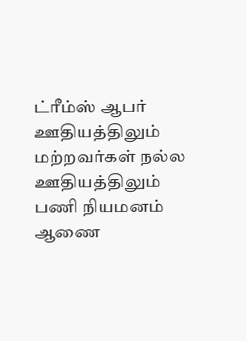ட்ரீம்ஸ் ஆபர் ஊதியத்திலும் மற்றவர்கள் நல்ல ஊதியத்திலும் பணி நியமனம் ஆணை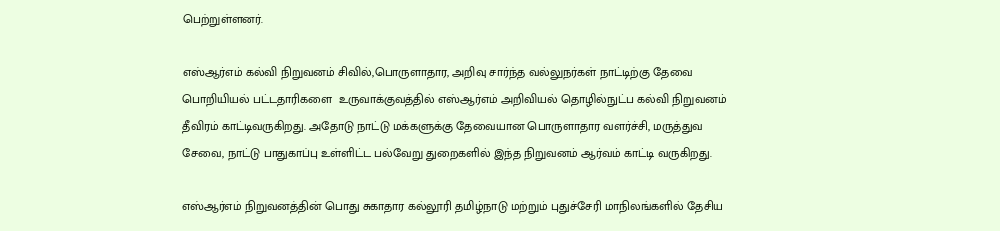பெற்றுள்ளனர்.

எஸ்ஆர்எம் கல்வி நிறுவனம் சிவில்,பொருளாதார, அறிவு சார்ந்த வல்லுநர்கள் நாட்டிற்கு தேவை பொறியியல் பட்டதாரிகளை  உருவாக்குவத்தில் எஸ்ஆர்எம் அறிவியல் தொழில்நுட்ப கல்வி நிறுவனம் தீவிரம் காட்டிவருகிறது. அதோடு நாட்டு மக்களுக்கு தேவையான பொருளாதார வளர்ச்சி, மருத்துவ சேவை, நாட்டு பாதுகாப்பு உள்ளிட்ட பல்வேறு துறைகளில் இந்த நிறுவனம் ஆர்வம் காட்டி வருகிறது.

எஸ்ஆர்எம் நிறுவனத்தின் பொது சுகாதார கல்லூரி தமிழ்நாடு மற்றும் புதுச்சேரி மாநிலங்களில் தேசிய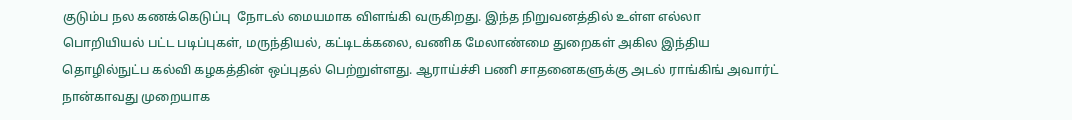குடும்ப நல கணக்கெடுப்பு  நோடல் மையமாக விளங்கி வருகிறது. இந்த நிறுவனத்தில் உள்ள எல்லா பொறியியல் பட்ட படிப்புகள், மருந்தியல், கட்டிடக்கலை, வணிக மேலாண்மை துறைகள் அகில இந்திய தொழில்நுட்ப கல்வி கழகத்தின் ஒப்புதல் பெற்றுள்ளது. ஆராய்ச்சி பணி சாதனைகளுக்கு அடல் ராங்கிங் அவார்ட் நான்காவது முறையாக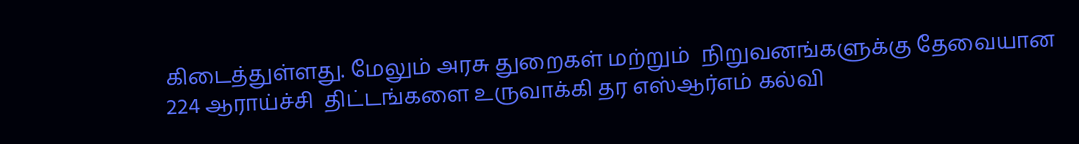கிடைத்துள்ளது. மேலும் அரசு துறைகள் மற்றும்  நிறுவனங்களுக்கு தேவையான 224 ஆராய்ச்சி  திட்டங்களை உருவாக்கி தர எஸ்ஆர்எம் கல்வி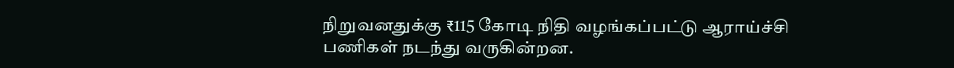நிறுவனதுக்கு ₹115 கோடி நிதி வழங்கப்பட்டு ஆராய்ச்சி பணிகள் நடந்து வருகின்றன.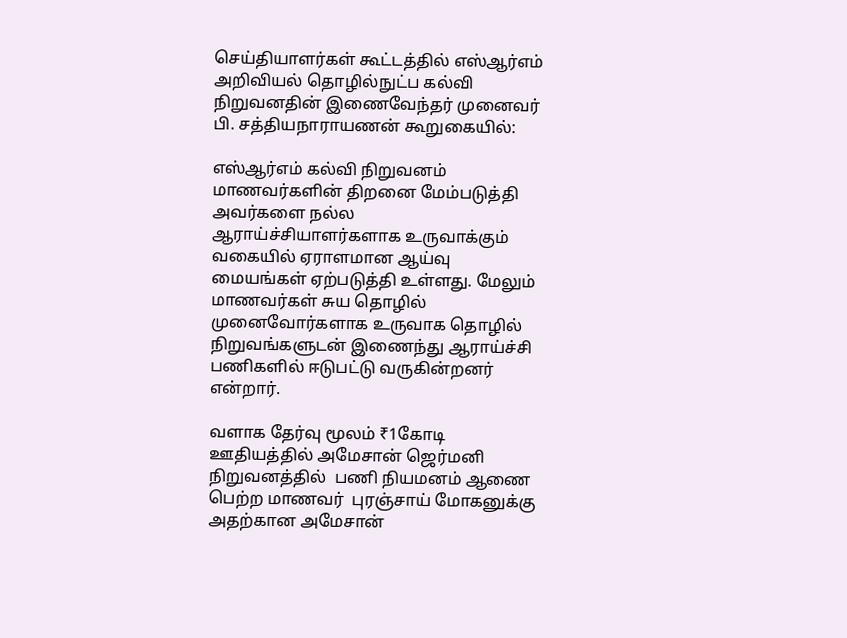செய்தியாளர்கள் கூட்டத்தில் எஸ்ஆர்எம் அறிவியல் தொழில்நுட்ப கல்வி நிறுவனதின் இணைவேந்தர் முனைவர் பி. சத்தியநாராயணன் கூறுகையில்:

எஸ்ஆர்எம் கல்வி நிறுவனம் மாணவர்களின் திறனை மேம்படுத்தி அவர்களை நல்ல ஆராய்ச்சியாளர்களாக உருவாக்கும் வகையில் ஏராளமான ஆய்வு மையங்கள் ஏற்படுத்தி உள்ளது. மேலும் மாணவர்கள் சுய தொழில் முனைவோர்களாக உருவாக தொழில் நிறுவங்களுடன் இணைந்து ஆராய்ச்சி பணிகளில் ஈடுபட்டு வருகின்றனர் என்றார்.

வளாக தேர்வு மூலம் ₹1கோடி ஊதியத்தில் அமேசான் ஜெர்மனி நிறுவனத்தில்  பணி நியமனம் ஆணை பெற்ற மாணவர்  புரஞ்சாய் மோகனுக்கு அதற்கான அமேசான்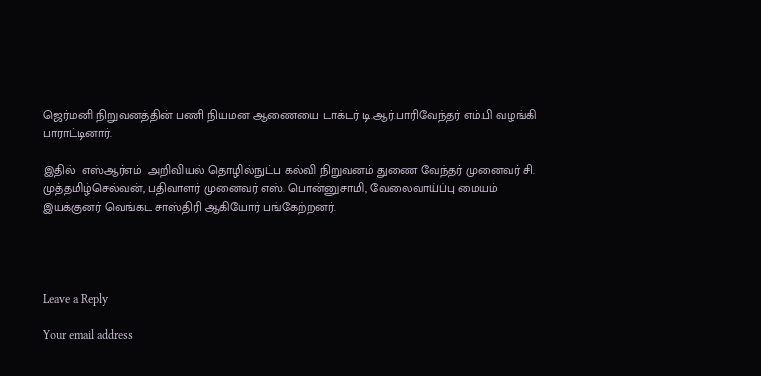ஜெர்மனி நிறுவனத்தின் பணி நியமன ஆணையை டாக்டர் டி.ஆர்.பாரிவேந்தர் எம்.பி வழங்கி பாராட்டினார்.

இதில்  எஸ்ஆர்எம்  அறிவியல் தொழில்நுட்ப கல்வி நிறுவனம் துணை வேந்தர் முனைவர் சி. முத்தமிழ்செல்வன், பதிவாளர் முனைவர் எஸ். பொன்னுசாமி, வேலைவாய்ப்பு மையம் இயக்குனர் வெங்கட சாஸ்திரி ஆகியோர் பங்கேற்றனர்.




Leave a Reply

Your email address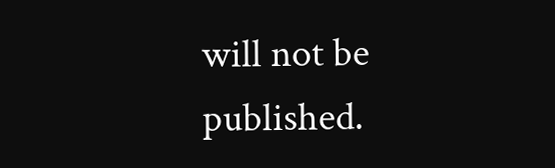will not be published.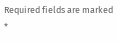Required fields are marked *